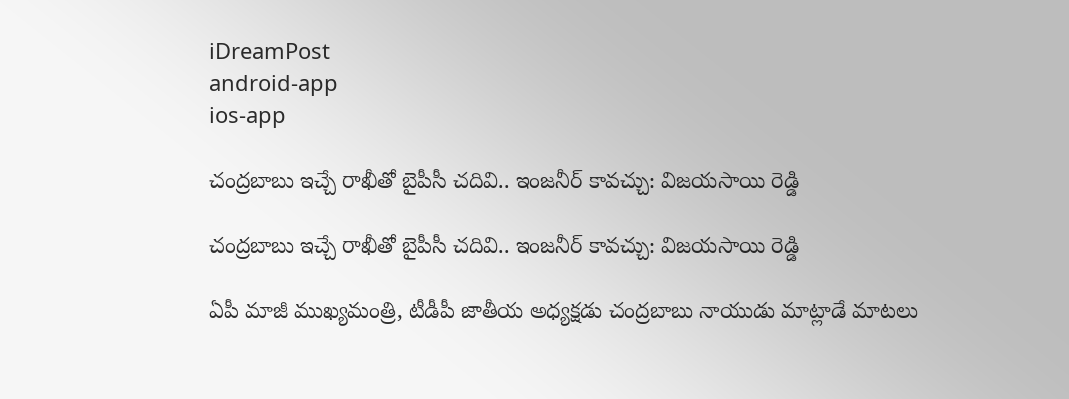iDreamPost
android-app
ios-app

చంద్రబాబు ఇచ్చే రాఖీతో బైపీసీ చదివి.. ఇంజనీర్ కావచ్చు: విజయసాయి రెడ్డి

చంద్రబాబు ఇచ్చే రాఖీతో బైపీసీ చదివి.. ఇంజనీర్ కావచ్చు: విజయసాయి రెడ్డి

ఏపీ మాజీ ముఖ్యమంత్రి, టీడీపీ జాతీయ అధ్యక్షడు చంద్రబాబు నాయుడు మాట్లాడే మాటలు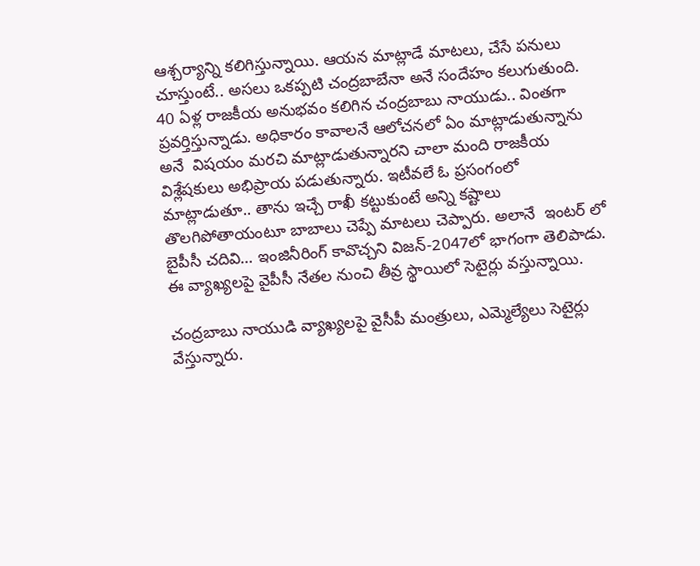ఆశ్చర్యాన్ని కలిగిస్తున్నాయి. ఆయన మాట్లాడే మాటలు, చేసే పనులు చూస్తుంటే.. అసలు ఒకప్పటి చంద్రబాబేనా అనే సందేహం కలుగుతుంది. 40 ఏళ్ల రాజకీయ అనుభవం కలిగిన చంద్రబాబు నాయుడు.. వింతగా ప్రవర్తిస్తున్నాడు. అధికారం కావాలనే ఆలోచనలో ఏం మాట్లాడుతున్నాను అనే  విషయం మరచి మాట్లాడుతున్నారని చాలా మంది రాజకీయ విశ్లేషకులు అభిప్రాయ పడుతున్నారు. ఇటీవలే ఓ ప్రసంగంలో మాట్లాడుతూ.. తాను ఇచ్చే రాఖీ కట్టుకుంటే అన్ని కష్టాలు తొలగిపోతాయంటూ బాబాలు చెప్పే మాటలు చెప్పారు. అలానే  ఇంటర్ లో బైపీసీ చదివి… ఇంజినీరింగ్ కావొచ్చని విజన్-2047లో భాగంగా తెలిపాడు. ఈ వ్యాఖ్యలపై వైపీసీ నేతల నుంచి తీవ్ర స్థాయిలో సెటైర్లు వస్తున్నాయి.

చంద్రబాబు నాయుడి వ్యాఖ్యలపై వైసీపీ మంత్రులు, ఎమ్మెల్యేలు సెటైర్లు వేస్తున్నారు.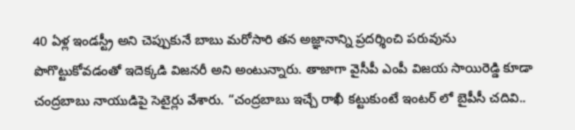40 ఏళ్ల ఇండస్ట్రీ అని చెప్పుకునే బాబు మరోసారి తన అజ్ఞానాన్ని ప్రదర్శించి పరువును పొగొట్టుకోవడంతో ఇదెక్కడి విజనరీ అని అంటున్నారు. తాజాగా వైసీపీ ఎంపీ విజయ సాయిరెడ్డి కూడా చంద్రబాబు నాయుడిపై సెటైర్లు వేశారు. “చంద్రబాబు ఇచ్చే రాఖీ కట్టుకుంటే ఇంటర్ లో బైపీసీ చదివి..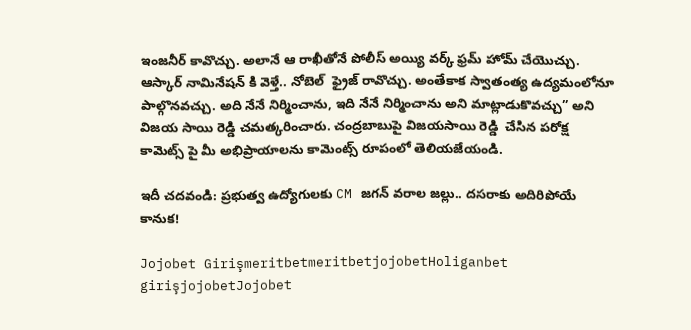ఇంజనీర్ కావొచ్చు. అలానే ఆ రాఖీతోనే పోలీస్ అయ్యి వర్క్ ఫ్రమ్ హోమ్ చేయొచ్చు. ఆస్కార్ నామినేషన్ కి వెళ్తే.. నోబెల్  ఫ్రైజ్ రావొచ్చు. అంతేకాక స్వాతంత్య ఉద్యమంలోనూ  పాల్గొనవచ్చు. అది నేనే నిర్మించాను, ఇది నేనే నిర్మించాను అని మాట్లాడుకొవచ్చు” అని విజయ సాయి రెడ్డి చమత్కరించారు. చంద్రబాబుపై విజయసాయి రెడ్డి  చేసిన పరోక్ష కామెట్స్ పై మీ అభిప్రాయాలను కామెంట్స్ రూపంలో తెలియజేయండి.

ఇదీ చదవండి: ప్రభుత్వ ఉద్యోగులకు CM జగన్ వరాల జల్లు.. దసరాకు అదిరిపోయే కానుక!

Jojobet GirişmeritbetmeritbetjojobetHoliganbet girişjojobetJojobet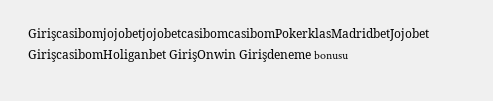GirişcasibomjojobetjojobetcasibomcasibomPokerklasMadridbetJojobet GirişcasibomHoliganbet GirişOnwin Girişdeneme bonusu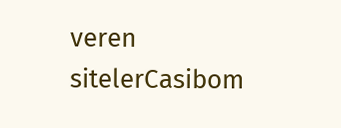veren sitelerCasibom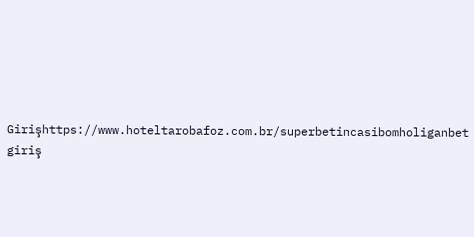Girişhttps://www.hoteltarobafoz.com.br/superbetincasibomholiganbet giriş